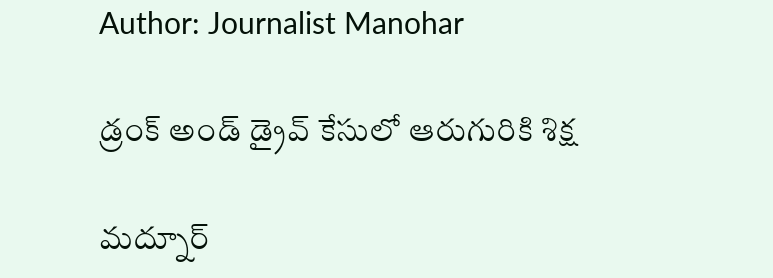Author: Journalist Manohar

డ్రంక్ అండ్ డ్రైవ్ కేసులో ఆరుగురికి శిక్ష

మద్నూర్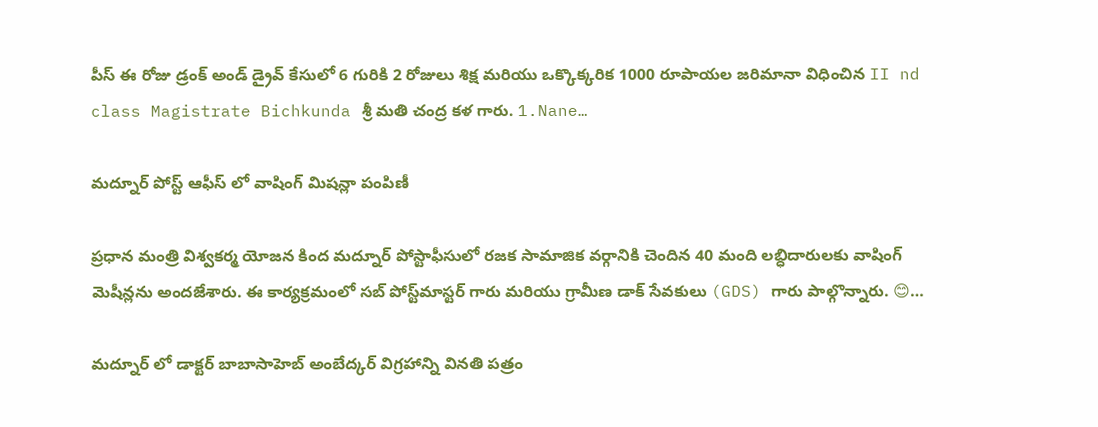పీస్ ఈ రోజు డ్రంక్ అండ్ డ్రైవ్ కేసులో 6 గురికి 2 రోజులు శిక్ష మరియు ఒక్కొక్కరిక 1000 రూపాయల జరిమానా విధించిన II nd class Magistrate Bichkunda శ్రీ మతి చంద్ర కళ గారు. 1.Nane…

మద్నూర్ పోస్ట్ ఆఫీస్ లో వాషింగ్ మిషన్లా పంపిణీ

ప్రధాన మంత్రి విశ్వకర్మ యోజన కింద మద్నూర్ పోస్టాఫీసులో రజక సామాజిక వర్గానికి చెందిన 40 మంది లబ్ధిదారులకు వాషింగ్ మెషీన్లను అందజేశారు. ఈ కార్యక్రమంలో సబ్ పోస్ట్‌మాస్టర్ గారు మరియు గ్రామీణ డాక్ సేవకులు (GDS) గారు పాల్గొన్నారు. 😊…

మద్నూర్ లో డాక్టర్ బాబాసాహెబ్ అంబేద్కర్ విగ్రహాన్ని వినతి పత్రం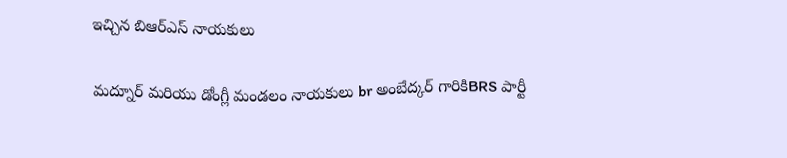ఇచ్చిన బిఆర్ఎస్ నాయకులు

మద్నూర్ మరియు డోంగ్లీ మండలం నాయకులు br అంబేద్కర్ గారికిBRS పార్టీ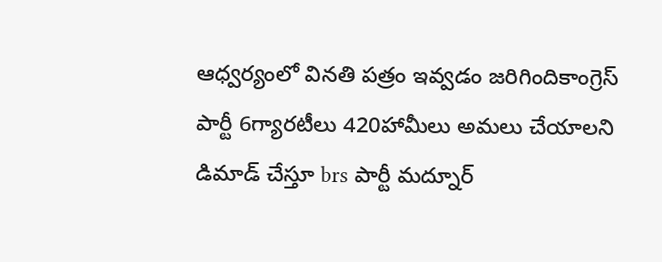ఆధ్వర్యంలో వినతి పత్రం ఇవ్వడం జరిగిందికాంగ్రెస్ పార్టీ 6గ్యారటీలు 420హామీలు అమలు చేయాలని డిమాడ్ చేస్తూ brs పార్టీ మద్నూర్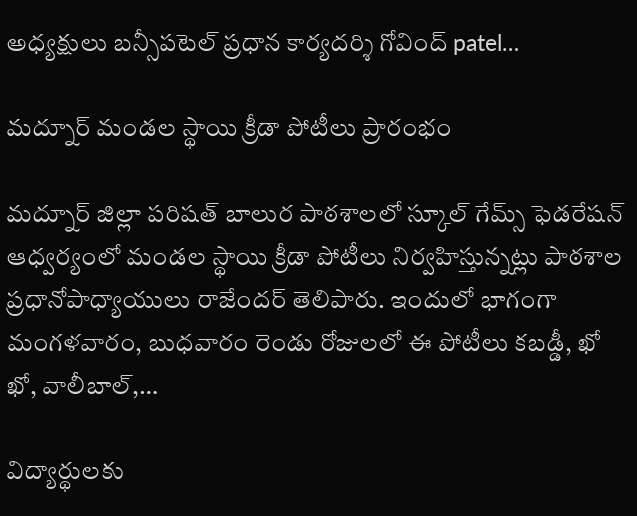అధ్యక్షులు బన్సీపటెల్ ప్రధాన కార్యదర్శి గోవింద్ patel…

మద్నూర్ మండల స్థాయి క్రీడా పోటీలు ప్రారంభం

మద్నూర్ జిల్లా పరిషత్ బాలుర పాఠశాలలో స్కూల్ గేమ్స్ ఫెడరేషన్ ఆధ్వర్యంలో మండల స్థాయి క్రీడా పోటీలు నిర్వహిస్తున్నట్లు పాఠశాల ప్రధానోపాధ్యాయులు రాజేందర్ తెలిపారు. ఇందులో భాగంగా మంగళవారం, బుధవారం రెండు రోజులలో ఈ పోటీలు కబడ్డీ, ఖో ఖో, వాలీబాల్,…

విద్యార్థులకు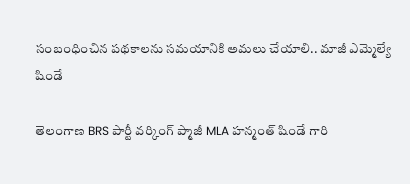సంబంధించిన పథకాలను సమయానికి అమలు చేయాలి.. మాజీ ఎమ్మెల్యే షిండే

తెలంగాణ BRS పార్టీ వర్కింగ్ ప్మాజీ MLA హన్మంత్ షిండే గారి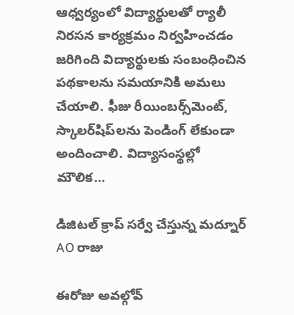ఆధ్వర్యంలో విద్యార్థులతో ర్యాలీ నిరసన కార్యక్రమం నిర్వహించడం జరిగింది విద్యార్థులకు సంబంధించిన పథకాలను సమయానికి అమలు చేయాలి. ఫీజు రీయింబర్స్‌మెంట్, స్కాలర్‌షిప్‌లను పెండింగ్ లేకుండా అందించాలి. విద్యాసంస్థల్లో మౌలిక…

డిజిటల్ క్రాప్ సర్వే చేస్తున్న మద్నూర్ AO రాజు

ఈరోజు అవల్గోవ్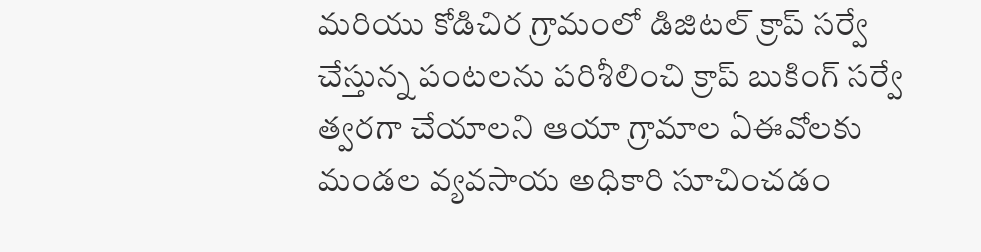మరియు కోడిచిర గ్రామంలో డిజిటల్ క్రాప్ సర్వే చేస్తున్న పంటలను పరిశీలించి క్రాప్ బుకింగ్ సర్వే త్వరగా చేయాలని ఆయా గ్రామాల ఏఈవోలకు మండల వ్యవసాయ అధికారి సూచించడం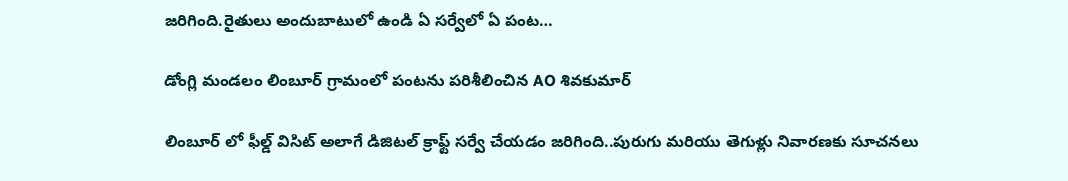జరిగింది.రైతులు అందుబాటులో ఉండి ఏ సర్వేలో ఏ పంట…

డోంగ్లి మండలం లింబూర్ గ్రామంలో పంటను పరిశీలించిన AO శివకుమార్

లింబూర్ లో ఫీల్డ్ విసిట్ అలాగే డిజిటల్ క్రాఫ్ట్ సర్వే చేయడం జరిగింది..పురుగు మరియు తెగుళ్లు నివారణకు సూచనలు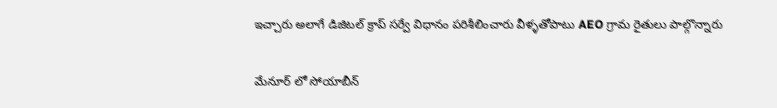ఇచ్చారు అలాగే డిజిటల్ క్రాప్ సర్వే విధానం పరిశీలించారు వీళ్ళతోపాటు AEO గ్రామ రైతులు పాల్గొన్నారు

మేనూర్ లో సోయాబీన్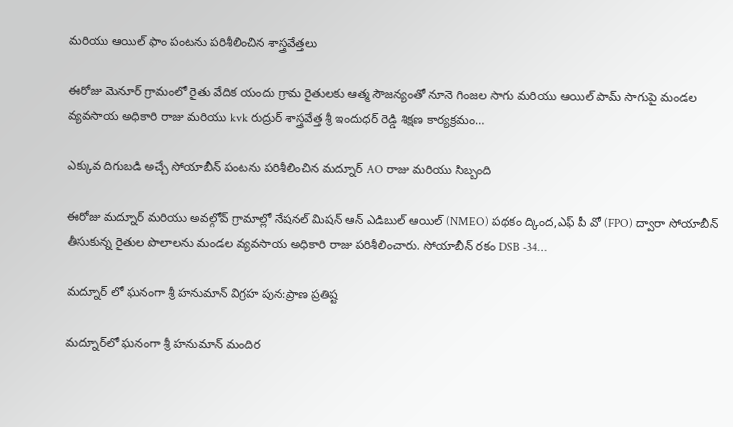మరియు ఆయిల్ ఫాం పంటను పరిశీలించిన శాస్త్రవేత్తలు

ఈరోజు మెనూర్ గ్రామంలో రైతు వేదిక యందు గ్రామ రైతులకు ఆత్మ సౌజన్యంతో నూనె గింజల సాగు మరియు ఆయిల్ పామ్ సాగుపై మండల వ్యవసాయ అధికారి రాజు మరియు kvk రుద్రుర్ శాస్త్రవేత్త శ్రీ ఇందుధర్ రెడ్డి శిక్షణ కార్యక్రమం…

ఎక్కువ దిగుబడి అచ్చే సోయాబీన్ పంటను పరిశీలించిన మద్నూర్ AO రాజు మరియు సిబ్బంది

ఈరోజు మద్నూర్ మరియు అవల్గోవ్ గ్రామాల్లో నేషనల్ మిషన్ ఆన్ ఎడిబుల్ ఆయిల్ (NMEO) పథకం ద్కింద,ఎఫ్ పీ వో (FPO) ద్వారా సోయాబీన్ తీసుకున్న రైతుల పొలాలను మండల వ్యవసాయ అధికారి రాజు పరిశీలించారు. సోయాబీన్ రకం DSB -34…

మద్నూర్ లో ఘనంగా శ్రీ హనుమాన్ విగ్రహ పున:ప్రాణ ప్రతిష్ట

మద్నూర్‌లో ఘనంగా శ్రీ హనుమాన్ మందిర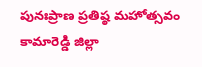పునఃప్రాణ ప్రతిష్ఠ మహోత్సవం కామారెడ్డి జిల్లా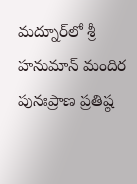మద్నూర్‌లో శ్రీ హనుమాన్ మందిర పునఃప్రాణ ప్రతిష్ఠ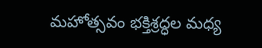మహోత్సవం భక్తిశ్రద్ధల మధ్య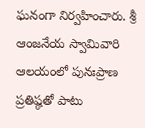ఘనంగా నిర్వహించారు. శ్రీ ఆంజనేయ స్వామివారి ఆలయంలో పునఃప్రాణ ప్రతిష్ఠతో పాటు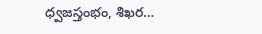ధ్వజస్తంభం, శిఖర…